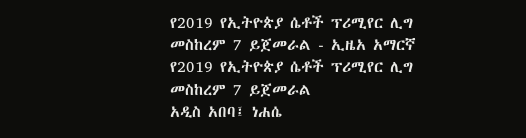የ2019 የኢትዮጵያ ሴቶች ፕሪሚየር ሊግ መስከረም 7 ይጀመራል - ኢዜአ አማርኛ
የ2019 የኢትዮጵያ ሴቶች ፕሪሚየር ሊግ መስከረም 7 ይጀመራል
አዲስ አበባ፤ ነሐሴ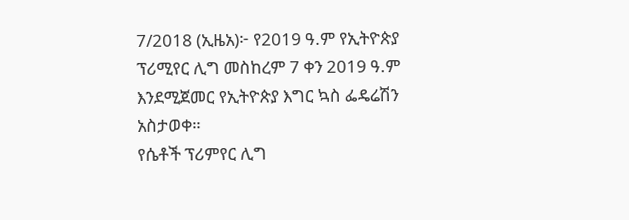7/2018 (ኢዜአ)፦ የ2019 ዓ.ም የኢትዮጵያ ፕሪሚየር ሊግ መስከረም 7 ቀን 2019 ዓ.ም እንደሚጀመር የኢትዮጵያ እግር ኳስ ፌዴሬሽን አስታወቀ።
የሴቶች ፕሪምየር ሊግ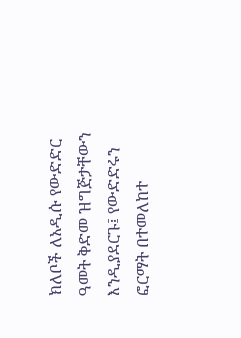ክለቦች ለአዲሱ የውድድር ዓመት ቅድመ ዝግጅታቸውን እንዲያደርጉ፤ የውድድሩን ፎርማት በተመለከተ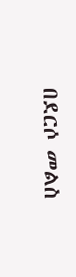በደርሶ መልስ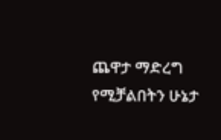ጨዋታ ማድረግ የሚቻልበትን ሁኔታ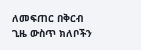ለመፍጠር በቅርብ ጊዜ ውስጥ ክለቦችን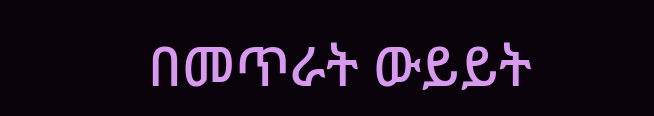በመጥራት ውይይት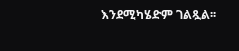እንደሚካሄድም ገልጿል፡፡